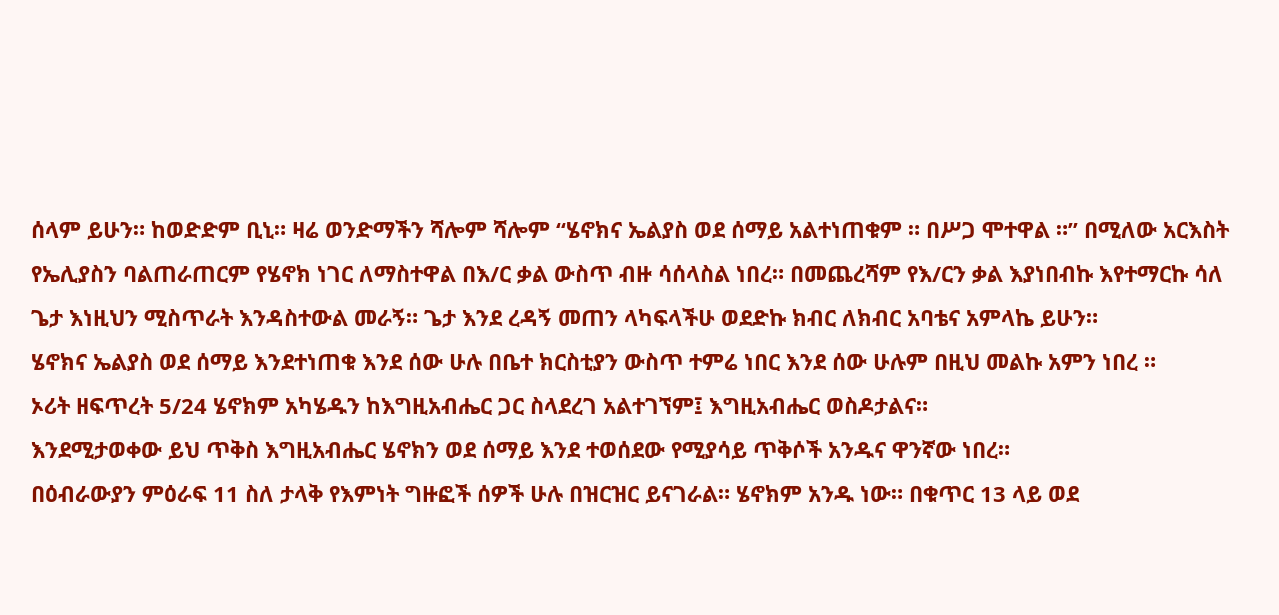ሰላም ይሁን። ከወድድም ቢኒ። ዛሬ ወንድማችን ሻሎም ሻሎም “ሄኖክና ኤልያስ ወደ ሰማይ አልተነጠቁም ። በሥጋ ሞተዋል ።” በሚለው አርእስት የኤሊያስን ባልጠራጠርም የሄኖክ ነገር ለማስተዋል በእ/ር ቃል ውስጥ ብዙ ሳሰላስል ነበረ። በመጨረሻም የእ/ርን ቃል እያነበብኩ እየተማርኩ ሳለ ጌታ እነዚህን ሚስጥራት እንዳስተውል መራኝ። ጌታ እንደ ረዳኝ መጠን ላካፍላችሁ ወደድኩ ክብር ለክብር አባቴና አምላኬ ይሁን።
ሄኖክና ኤልያስ ወደ ሰማይ እንደተነጠቁ እንደ ሰው ሁሉ በቤተ ክርስቲያን ውስጥ ተምሬ ነበር እንደ ሰው ሁሉም በዚህ መልኩ አምን ነበረ ።
ኦሪት ዘፍጥረት 5/24 ሄኖክም አካሄዱን ከእግዚአብሔር ጋር ስላደረገ አልተገኘም፤ እግዚአብሔር ወስዶታልና።
እንደሚታወቀው ይህ ጥቅስ እግዚአብሔር ሄኖክን ወደ ሰማይ እንደ ተወሰደው የሚያሳይ ጥቅሶች አንዱና ዋንኛው ነበረ።
በዕብራውያን ምዕራፍ 11 ስለ ታላቅ የእምነት ግዙፎች ሰዎች ሁሉ በዝርዝር ይናገራል። ሄኖክም አንዱ ነው። በቁጥር 13 ላይ ወደ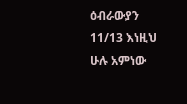ዕብራውያን 11/13 እነዚህ ሁሉ አምነው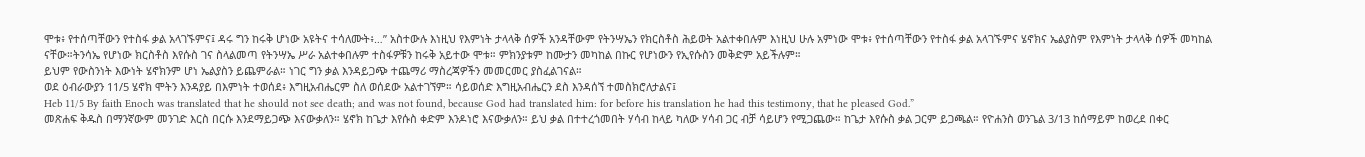ሞቱ፥ የተሰጣቸውን የተስፋ ቃል አላገኙምና፤ ዳሩ ግን ከሩቅ ሆነው አዩትና ተሳለሙት፥…” አስተውሉ እነዚህ የእምነት ታላላቅ ሰዎች አንዳቸውም የትንሣኤን የክርስቶስ ሕይወት አልተቀበሉም እነዚህ ሁሉ አምነው ሞቱ፥ የተሰጣቸውን የተስፋ ቃል አላገኙምና ሄኖክና ኤልያስም የእምነት ታላላቅ ሰዎች መካከል ናቸው።ትንሳኤ የሆነው ክርስቶስ እየሱስ ገና ስላልመጣ የትንሣኤ ሥራ አልተቀበሉም ተስፋዎቹን ከሩቅ አይተው ሞቱ። ምክንያቱም ከሙታን መካከል በኩር የሆነውን የኢየሱስን መቅድም አይችሉም።
ይህም የውስንነት እውነት ሄኖክንም ሆነ ኤልያስን ይጨምራል። ነገር ግን ቃል እንዳይጋጭ ተጨማሪ ማስረጃዎችን መመርመር ያስፈልገናል።
ወደ ዕብራውያን 11/5 ሄኖክ ሞትን እንዳያይ በእምነት ተወሰደ፥ እግዚአብሔርም ስለ ወሰደው አልተገኘም። ሳይወሰድ እግዚአብሔርን ደስ እንዳሰኘ ተመስክሮለታልና፤
Heb 11/5 By faith Enoch was translated that he should not see death; and was not found, because God had translated him: for before his translation he had this testimony, that he pleased God.”
መጽሐፍ ቅዱስ በማንኛውም መንገድ እርስ በርሱ እንደማይጋጭ እናውቃለን። ሄኖክ ከጌታ እየሱስ ቀድም እንዶነሮ እናውቃለን። ይህ ቃል በተተረጎመበት ሃሳብ ከላይ ካለው ሃሳብ ጋር ብቻ ሳይሆን የሚጋጨው። ከጌታ እየሱስ ቃል ጋርም ይጋጫል። የዮሐንስ ወንጌል 3/13 ከሰማይም ከወረደ በቀር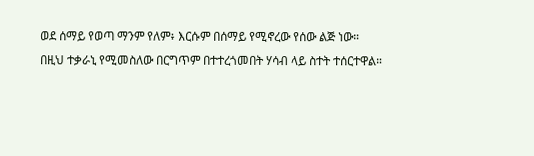ወደ ሰማይ የወጣ ማንም የለም፥ እርሱም በሰማይ የሚኖረው የሰው ልጅ ነው።
በዚህ ተቃራኒ የሚመስለው በርግጥም በተተረጎመበት ሃሳብ ላይ ስተት ተሰርተዋል።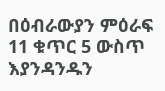በዕብራውያን ምዕራፍ 11 ቁጥር 5 ውስጥ እያንዳንዱን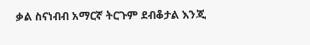ቃል ስናነብብ አማርኛ ትርጉም ደብቆታል እንጂ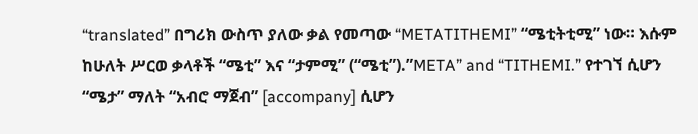“translated” በግሪክ ውስጥ ያለው ቃል የመጣው “METATITHEMI” “ሜቲትቲሚ” ነው። እሱም ከሁለት ሥርወ ቃላቶች “ሜቲ” እና “ታምሚ” (“ሜቲ”).”META” and “TITHEMI.” የተገኘ ሲሆን “ሜታ” ማለት “አብሮ ማጀብ” [accompany] ሲሆን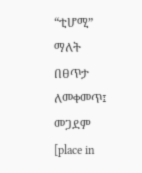“ቲሆሚ” ማለት በፀጥታ ለመቀመጥ፤ መጋደም [place in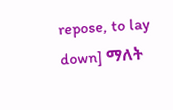repose, to lay down] ማለት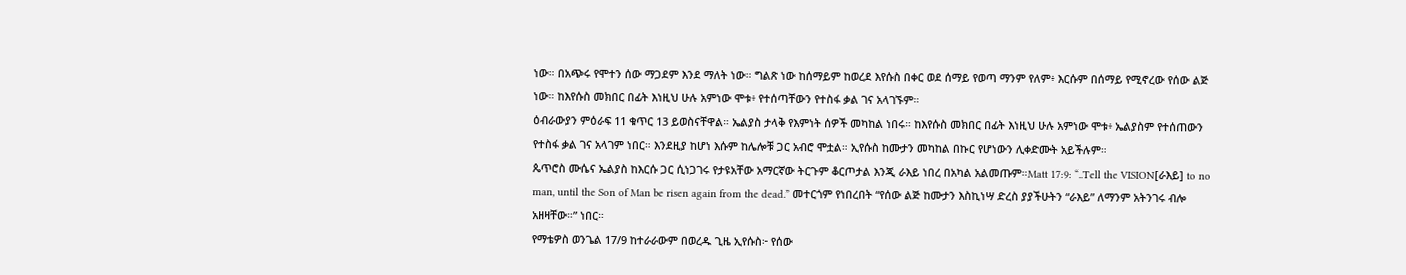ነው። በአጭሩ የሞተን ሰው ማጋደም እንደ ማለት ነው። ግልጽ ነው ከሰማይም ከወረደ እየሱስ በቀር ወደ ሰማይ የወጣ ማንም የለም፥ እርሱም በሰማይ የሚኖረው የሰው ልጅ ነው። ከእየሱስ መክበር በፊት እነዚህ ሁሉ አምነው ሞቱ፥ የተሰጣቸውን የተስፋ ቃል ገና አላገኙም።
ዕብራውያን ምዕራፍ 11 ቁጥር 13 ይወስናቸዋል። ኤልያስ ታላቅ የእምነት ሰዎች መካከል ነበሩ። ከእየሱስ መክበር በፊት እነዚህ ሁሉ አምነው ሞቱ፥ ኤልያስም የተሰጠውን የተስፋ ቃል ገና አላገም ነበር። እንደዚያ ከሆነ እሱም ከሌሎቹ ጋር አብሮ ሞቷል። ኢየሱስ ከሙታን መካከል በኩር የሆነውን ሊቀድሙት አይችሉም።
ጴጥሮስ ሙሴና ኤልያስ ከእርሱ ጋር ሲነጋገሩ የታዩአቸው አማርኛው ትርጉም ቆርጦታል እንጂ ራእይ ነበረ በአካል አልመጡም።Matt 17:9: “..Tell the VISION[ራእይ] to no man, until the Son of Man be risen again from the dead.” መተርጎም የነበረበት “የሰው ልጅ ከሙታን እስኪነሣ ድረስ ያያችሁትን “ራእይ” ለማንም አትንገሩ ብሎ አዘዛቸው።” ነበር።
የማቴዎስ ወንጌል 17/9 ከተራራውም በወረዱ ጊዜ ኢየሱስ፦ የሰው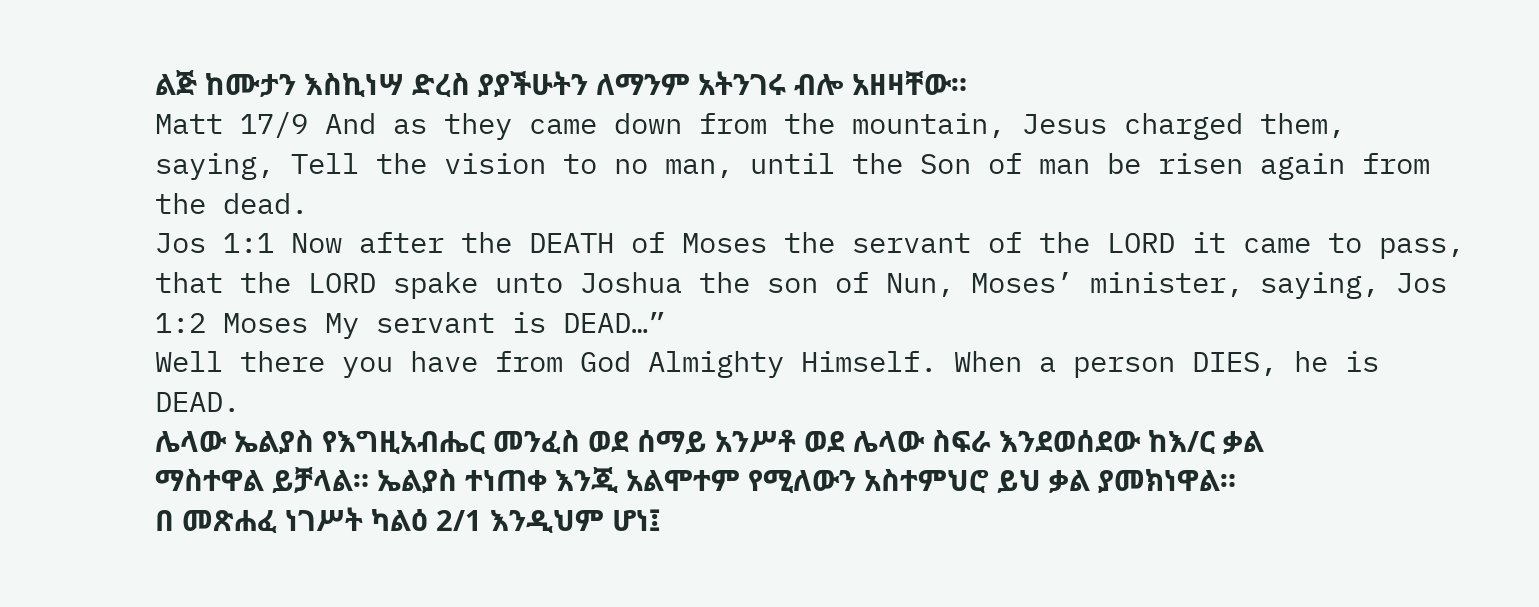ልጅ ከሙታን እስኪነሣ ድረስ ያያችሁትን ለማንም አትንገሩ ብሎ አዘዛቸው።
Matt 17/9 And as they came down from the mountain, Jesus charged them, saying, Tell the vision to no man, until the Son of man be risen again from the dead.
Jos 1:1 Now after the DEATH of Moses the servant of the LORD it came to pass, that the LORD spake unto Joshua the son of Nun, Moses’ minister, saying, Jos 1:2 Moses My servant is DEAD…”
Well there you have from God Almighty Himself. When a person DIES, he is DEAD.
ሌላው ኤልያስ የእግዚአብሔር መንፈስ ወደ ሰማይ አንሥቶ ወደ ሌላው ስፍራ እንደወሰደው ከእ/ር ቃል ማስተዋል ይቻላል። ኤልያስ ተነጠቀ እንጂ አልሞተም የሚለውን አስተምህሮ ይህ ቃል ያመክነዋል።
በ መጽሐፈ ነገሥት ካልዕ 2/1 እንዲህም ሆነ፤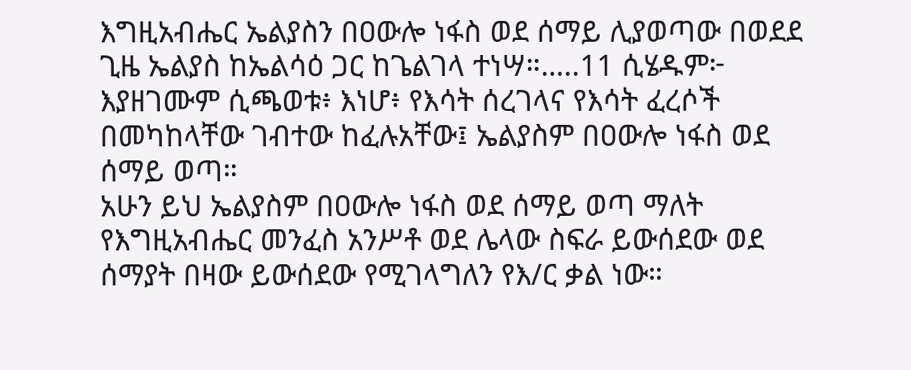እግዚአብሔር ኤልያስን በዐውሎ ነፋስ ወደ ሰማይ ሊያወጣው በወደደ ጊዜ ኤልያስ ከኤልሳዕ ጋር ከጌልገላ ተነሣ።…..11 ሲሄዱም፦ እያዘገሙም ሲጫወቱ፥ እነሆ፥ የእሳት ሰረገላና የእሳት ፈረሶች በመካከላቸው ገብተው ከፈሉአቸው፤ ኤልያስም በዐውሎ ነፋስ ወደ ሰማይ ወጣ።
አሁን ይህ ኤልያስም በዐውሎ ነፋስ ወደ ሰማይ ወጣ ማለት የእግዚአብሔር መንፈስ አንሥቶ ወደ ሌላው ስፍራ ይውሰደው ወደ ሰማያት በዛው ይውሰደው የሚገላግለን የእ/ር ቃል ነው።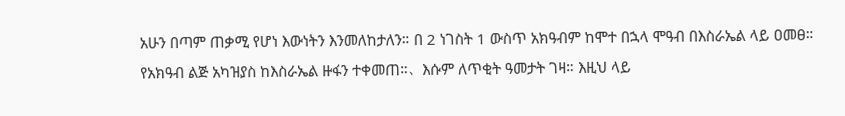አሁን በጣም ጠቃሚ የሆነ እውነትን እንመለከታለን። በ 2 ነገስት 1 ውስጥ አክዓብም ከሞተ በኋላ ሞዓብ በእስራኤል ላይ ዐመፀ። የአክዓብ ልጅ አካዝያስ ከእስራኤል ዙፋን ተቀመጠ።、እሱም ለጥቂት ዓመታት ገዛ። እዚህ ላይ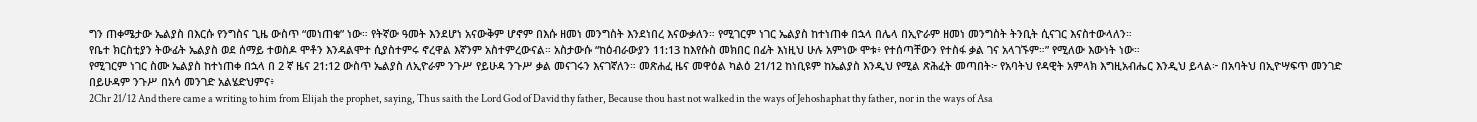ግን ጠቀሜታው ኤልያስ በእርሱ የንግስና ጊዜ ውስጥ “መነጠቁ” ነው። የትኛው ዓመት እንደሆነ አናውቅም ሆኖም በእሱ ዘመነ መንግስት እንደነበረ እናውቃለን። የሚገርም ነገር ኤልያስ ከተነጠቀ በኋላ በሌላ በኢዮራም ዘመነ መንግስት ትንቢት ሲናገር እናስተውላለን።
የቤተ ክርስቲያን ትውፊት ኤልያስ ወደ ሰማይ ተወስዶ ሞቶን እንዳልሞተ ሲያስተምሩ ኖረዋል እኛንም አስተምረውናል። አስታውሱ “ከዕብራውያን 11:13 ከእየሱስ መክበር በፊት እነዚህ ሁሉ አምነው ሞቱ፥ የተሰጣቸውን የተስፋ ቃል ገና አላገኙም።” የሚለው እውነት ነው።
የሚገርም ነገር ስሙ ኤልያስ ከተነጠቀ በኋላ በ 2 ኛ ዜና 21:12 ውስጥ ኤልያስ ለኢዮራም ንጉሥ የይሁዳ ንጉሥ ቃል መናገሩን እናገኛለን። መጽሐፈ ዜና መዋዕል ካልዕ 21/12 ከነቢዩም ከኤልያስ እንዲህ የሚል ጽሕፈት መጣበት፦ የአባትህ የዳዊት አምላክ እግዚአብሔር እንዲህ ይላል፦ በአባትህ በኢዮሣፍጥ መንገድ በይሁዳም ንጉሥ በአሳ መንገድ አልሄድህምና፥
2Chr 21/12 And there came a writing to him from Elijah the prophet, saying, Thus saith the Lord God of David thy father, Because thou hast not walked in the ways of Jehoshaphat thy father, nor in the ways of Asa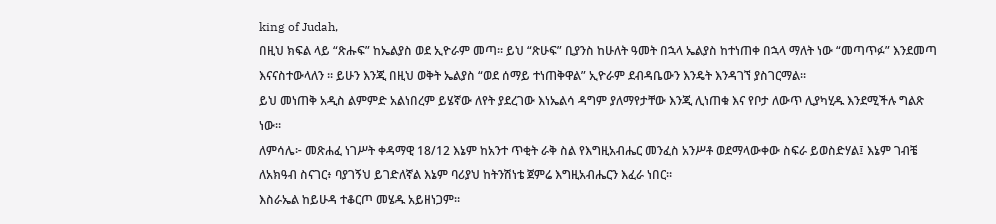king of Judah,
በዚህ ክፍል ላይ “ጽሑፍ” ከኤልያስ ወደ ኢዮራም መጣ። ይህ “ጽሁፍ” ቢያንስ ከሁለት ዓመት በኋላ ኤልያስ ከተነጠቀ በኋላ ማለት ነው “መጣጥፉ” እንደመጣ እናናስተውላለን ። ይሁን እንጂ በዚህ ወቅት ኤልያስ “ወደ ሰማይ ተነጠቅዋል” ኢዮራም ደብዳቤውን እንዴት እንዳገኘ ያስገርማል።
ይህ መነጠቅ አዲስ ልምምድ አልነበረም ይሄኛው ለየት ያደረገው እነኤልሳ ዳግም ያለማየታቸው እንጂ ሊነጠቁ እና የቦታ ለውጥ ሊያካሂዱ እንደሚችሉ ግልጽ ነው።
ለምሳሌ፦ መጽሐፈ ነገሥት ቀዳማዊ 18/12 እኔም ከአንተ ጥቂት ራቅ ስል የእግዚአብሔር መንፈስ አንሥቶ ወደማላውቀው ስፍራ ይወስድሃል፤ እኔም ገብቼ ለአክዓብ ስናገር፥ ባያገኝህ ይገድለኛል እኔም ባሪያህ ከትንሽነቴ ጀምሬ እግዚአብሔርን እፈራ ነበር።
እስራኤል ከይሁዳ ተቆርጦ መሄዱ አይዘነጋም።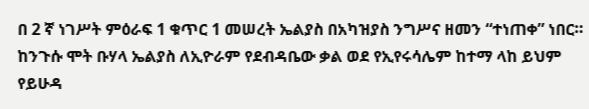በ 2 ኛ ነገሥት ምዕራፍ 1 ቁጥር 1 መሠረት ኤልያስ በአካዝያስ ንግሥና ዘመን “ተነጠቀ” ነበር። ከንጉሱ ሞት ቡሃላ ኤልያስ ለኢዮራም የደብዳቤው ቃል ወደ የኢየሩሳሌም ከተማ ላከ ይህም የይሁዳ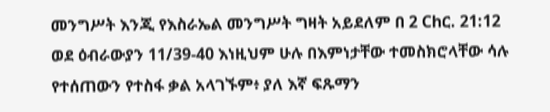መንግሥት እንጂ የእስራኤል መንግሥት ግዛት አይደለም በ 2 Chር. 21:12
ወደ ዕብራውያን 11/39-40 እነዚህም ሁሉ በእምነታቸው ተመስክሮላቸው ሳሉ የተሰጠውን የተስፋ ቃል አላገኙም፥ ያለ እኛ ፍጹማን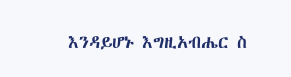እንዳይሆኑ እግዚአብሔር ስ